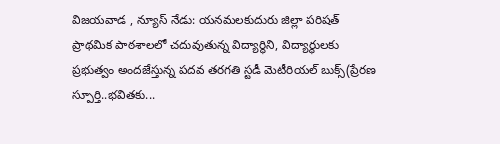విజయవాడ , న్యూస్ నేడు: యనమలకుదురు జిల్లా పరిషత్ ప్రాథమిక పాఠశాలలో చదువుతున్న విద్యార్థిని, విద్యార్థులకు ప్రభుత్వం అందజేస్తున్న పదవ తరగతి స్టడీ మెటీరియల్ బుక్స్(ప్రేరణ స్పూర్తి..భవితకు...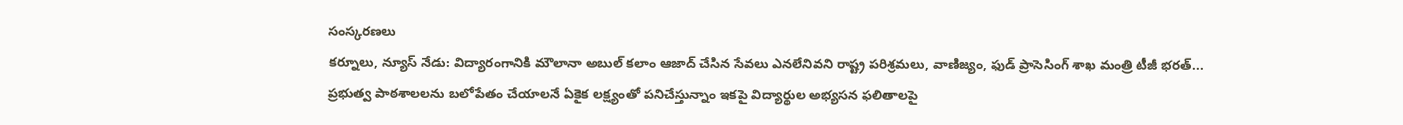సంస్కరణలు
కర్నూలు, న్యూస్ నేడు: విద్యారంగానికి మౌలానా అబుల్ కలాం ఆజాద్ చేసిన సేవలు ఎనలేనివని రాష్ట్ర పరిశ్రమలు, వాణిజ్యం, ఫుడ్ ప్రాసెసింగ్ శాఖ మంత్రి టీజీ భరత్...
ప్రభుత్వ పాఠశాలలను బలోపేతం చేయాలనే ఏకైక లక్ష్యంతో పనిచేస్తున్నాం ఇకపై విద్యార్థుల అభ్యసన ఫలితాలపై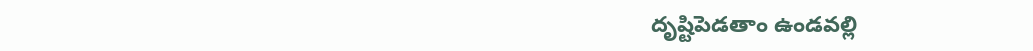దృష్టిపెడతాం ఉండవల్లి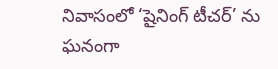నివాసంలో ‘షైనింగ్ టీచర్’ ను ఘనంగా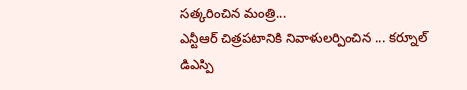సత్కరించిన మంత్రి...
ఎన్టీఆర్ చిత్రపటానికి నివాళులర్పించిన ... కర్నూల్ డిఎస్పి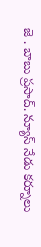జె . బాబు ప్రసాద్. న్యూస్ నేడు కర్నూలు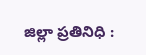జిల్లా ప్రతినిధి :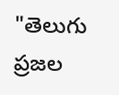"తెలుగు ప్రజల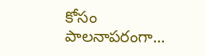కోసం పాలనాపరంగా...